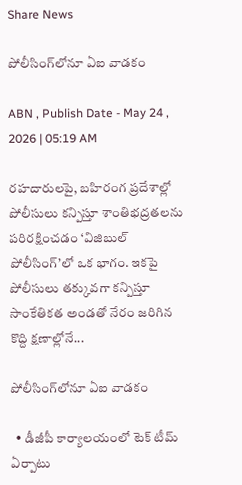Share News

పోలీసింగ్‌లోనూ ఏఐ వాడకం

ABN , Publish Date - May 24 , 2026 | 05:19 AM

రహదారులపై, బహిరంగ ప్రదేశాల్లో పోలీసులు కన్పిస్తూ శాంతిభద్రతలను పరిరక్షించడం ‘విజిబుల్‌ పోలీసింగ్‌’లో ఒక భాగం. ఇకపై పోలీసులు తక్కువగా కన్పిస్తూ సాంకేతికత అండతో నేరం జరిగిన కొద్ది క్షణాల్లోనే...

పోలీసింగ్‌లోనూ ఏఐ వాడకం

  • డీజీపీ కార్యాలయంలో టెక్‌ టీమ్‌ ఏర్పాటు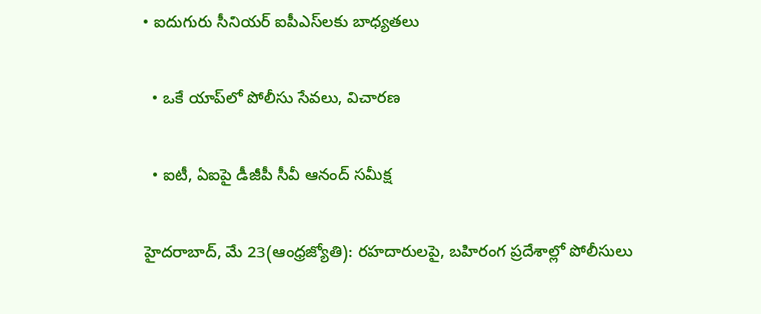• ఐదుగురు సీనియర్‌ ఐపీఎస్‌లకు బాధ్యతలు

  • ఒకే యాప్‌లో పోలీసు సేవలు, విచారణ

  • ఐటీ, ఏఐపై డీజీపీ సీవీ ఆనంద్‌ సమీక్ష

హైదరాబాద్‌, మే 23(ఆంధ్రజ్యోతి): రహదారులపై, బహిరంగ ప్రదేశాల్లో పోలీసులు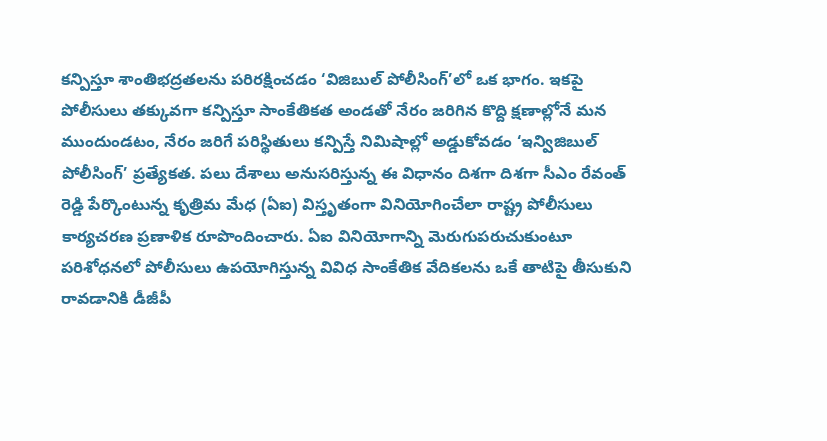కన్పిస్తూ శాంతిభద్రతలను పరిరక్షించడం ‘విజిబుల్‌ పోలీసింగ్‌’లో ఒక భాగం. ఇకపై పోలీసులు తక్కువగా కన్పిస్తూ సాంకేతికత అండతో నేరం జరిగిన కొద్ది క్షణాల్లోనే మన ముందుండటం, నేరం జరిగే పరిస్థితులు కన్పిస్తే నిమిషాల్లో అడ్డుకోవడం ‘ఇన్విజిబుల్‌ పోలీసింగ్‌’ ప్రత్యేకత. పలు దేశాలు అనుసరిస్తున్న ఈ విధానం దిశగా దిశగా సీఎం రేవంత్‌ రెడ్డి పేర్కొంటున్న కృత్రిమ మేధ (ఏఐ) విస్తృతంగా వినియోగించేలా రాష్ట్ర పోలీసులు కార్యచరణ ప్రణాళిక రూపొందించారు. ఏఐ వినియోగాన్ని మెరుగుపరుచుకుంటూ పరిశోధనలో పోలీసులు ఉపయోగిస్తున్న వివిధ సాంకేతిక వేదికలను ఒకే తాటిపై తీసుకుని రావడానికి డీజీపీ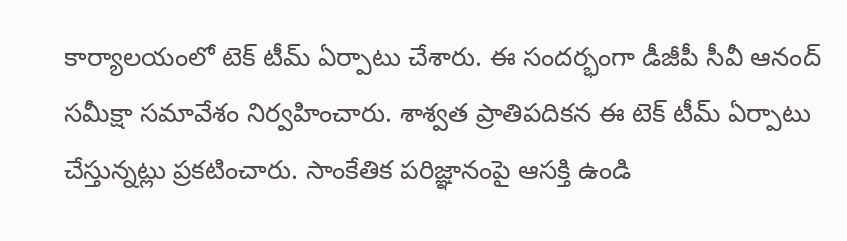కార్యాలయంలో టెక్‌ టీమ్‌ ఏర్పాటు చేశారు. ఈ సందర్భంగా డీజీపీ సీవీ ఆనంద్‌ సమీక్షా సమావేశం నిర్వహించారు. శాశ్వత ప్రాతిపదికన ఈ టెక్‌ టీమ్‌ ఏర్పాటు చేస్తున్నట్లు ప్రకటించారు. సాంకేతిక పరిజ్ఞానంపై ఆసక్తి ఉండి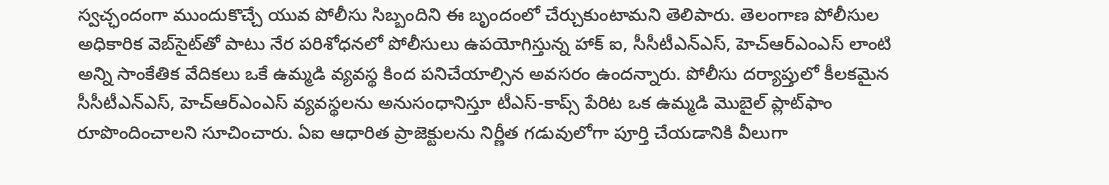స్వచ్ఛందంగా ముందుకొచ్చే యువ పోలీసు సిబ్బందిని ఈ బృందంలో చేర్చుకుంటామని తెలిపారు. తెలంగాణ పోలీసుల అధికారిక వెబ్‌సైట్‌తో పాటు నేర పరిశోధనలో పోలీసులు ఉపయోగిస్తున్న హాక్‌ ఐ, సీసీటీఎన్‌ఎస్, హెచ్‌ఆర్‌ఎంఎస్ లాంటి అన్ని సాంకేతిక వేదికలు ఒకే ఉమ్మడి వ్యవస్థ కింద పనిచేయాల్సిన అవసరం ఉందన్నారు. పోలీసు దర్యాప్తులో కీలకమైన సీసీటీఎన్‌ఎస్, హెచ్‌ఆర్‌ఎంఎస్ వ్యవస్థలను అనుసంధానిస్తూ టీఎస్-కాప్స్‌ పేరిట ఒక ఉమ్మడి మొబైల్‌ ప్లాట్‌ఫాం రూపొందించాలని సూచించారు. ఏఐ ఆధారిత ప్రాజెక్టులను నిర్ణీత గడువులోగా పూర్తి చేయడానికి వీలుగా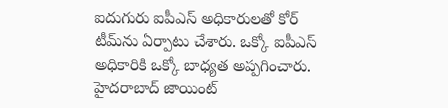ఐదుగురు ఐపీఎస్‌ అధికారులతో కోర్‌ టీమ్‌ను ఏర్పాటు చేశారు. ఒక్కో ఐపీఎస్‌ అధికారికి ఒక్కో బాధ్యత అప్పగించారు. హైదరాబాద్‌ జాయింట్‌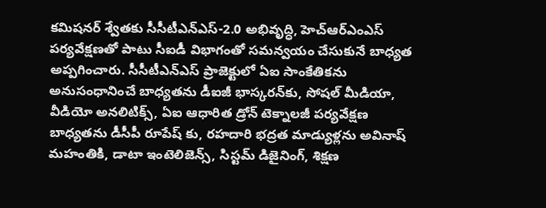కమిషనర్‌ శ్వేతకు సీసీటీఎన్‌ఎస్-2.0 అభివృద్ధి, హెచ్‌ఆర్‌ఎంఎస్ పర్యవేక్షణతో పాటు సీఐడీ విభాగంతో సమన్వయం చేసుకునే బాధ్యత అప్పగించారు. సీసీటీఎన్‌ఎస్ ప్రాజెక్టులో ఏఐ సాంకేతికను అనుసంధానించే బాధ్యతను డీఐజీ భాస్కరన్‌కు, సోషల్‌ మీడియా, వీడియో అనలిటిక్స్‌, ఏఐ ఆధారిత డ్రోన్‌ టెక్నాలజీ పర్యవేక్షణ బాధ్యతను డీసీపీ రూపేష్ కు, రహదారి భద్రత మాడ్యుళ్లను అవినాష్‌ మహంతికి, డాటా ఇంటెలిజెన్స్‌, సిస్టమ్‌ డిజైనింగ్‌, శిక్షణ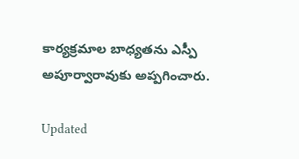కార్యక్రమాల బాధ్యతను ఎస్పీ అపూర్వారావుకు అప్పగించారు.

Updated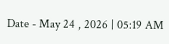Date - May 24 , 2026 | 05:19 AM